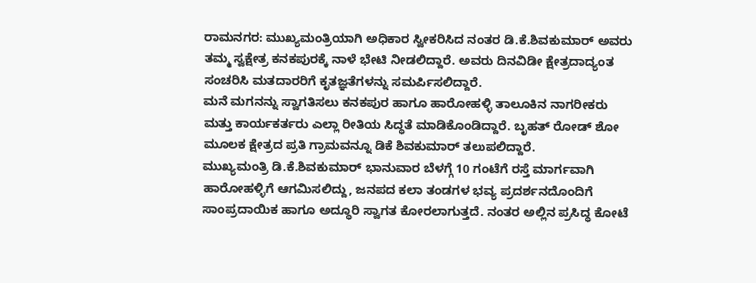ರಾಮನಗರ: ಮುಖ್ಯಮಂತ್ರಿಯಾಗಿ ಅಧಿಕಾರ ಸ್ವೀಕರಿಸಿದ ನಂತರ ಡಿ.ಕೆ.ಶಿವಕುಮಾರ್ ಅವರು ತಮ್ಮ ಸ್ವಕ್ಷೇತ್ರ ಕನಕಪುರಕ್ಕೆ ನಾಳೆ ಭೇಟಿ ನೀಡಲಿದ್ದಾರೆ. ಅವರು ದಿನವಿಡೀ ಕ್ಷೇತ್ರದಾದ್ಯಂತ ಸಂಚರಿಸಿ ಮತದಾರರಿಗೆ ಕೃತಜ್ಞತೆಗಳನ್ನು ಸಮರ್ಪಿಸಲಿದ್ದಾರೆ.
ಮನೆ ಮಗನನ್ನು ಸ್ವಾಗತಿಸಲು ಕನಕಪುರ ಹಾಗೂ ಹಾರೋಹಳ್ಳಿ ತಾಲೂಕಿನ ನಾಗರೀಕರು ಮತ್ತು ಕಾರ್ಯಕರ್ತರು ಎಲ್ಲಾ ರೀತಿಯ ಸಿದ್ಧತೆ ಮಾಡಿಕೊಂಡಿದ್ದಾರೆ. ಬೃಹತ್ ರೋಡ್ ಶೋ ಮೂಲಕ ಕ್ಷೇತ್ರದ ಪ್ರತಿ ಗ್ರಾಮವನ್ನೂ ಡಿಕೆ ಶಿವಕುಮಾರ್ ತಲುಪಲಿದ್ದಾರೆ.
ಮುಖ್ಯಮಂತ್ರಿ ಡಿ.ಕೆ.ಶಿವಕುಮಾರ್ ಭಾನುವಾರ ಬೆಳಗ್ಗೆ 10 ಗಂಟೆಗೆ ರಸ್ತೆ ಮಾರ್ಗವಾಗಿ ಹಾರೋಹಳ್ಳಿಗೆ ಆಗಮಿಸಲಿದ್ದು, ಜನಪದ ಕಲಾ ತಂಡಗಳ ಭವ್ಯ ಪ್ರದರ್ಶನದೊಂದಿಗೆ ಸಾಂಪ್ರದಾಯಿಕ ಹಾಗೂ ಅದ್ಧೂರಿ ಸ್ವಾಗತ ಕೋರಲಾಗುತ್ತದೆ. ನಂತರ ಅಲ್ಲಿನ ಪ್ರಸಿದ್ಧ ಕೋಟೆ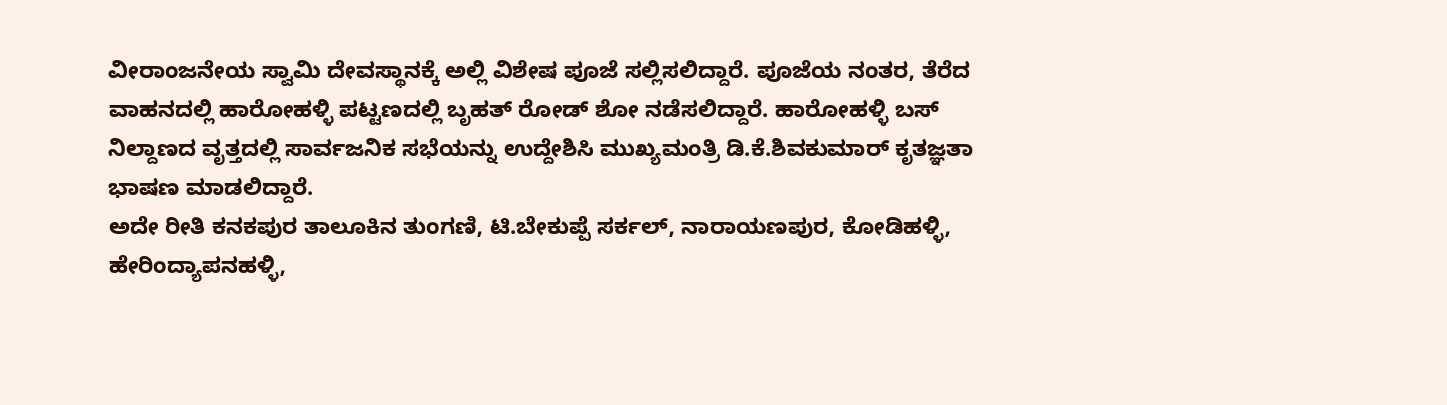ವೀರಾಂಜನೇಯ ಸ್ವಾಮಿ ದೇವಸ್ಥಾನಕ್ಕೆ ಅಲ್ಲಿ ವಿಶೇಷ ಪೂಜೆ ಸಲ್ಲಿಸಲಿದ್ದಾರೆ. ಪೂಜೆಯ ನಂತರ, ತೆರೆದ ವಾಹನದಲ್ಲಿ ಹಾರೋಹಳ್ಳಿ ಪಟ್ಟಣದಲ್ಲಿ ಬೃಹತ್ ರೋಡ್ ಶೋ ನಡೆಸಲಿದ್ದಾರೆ. ಹಾರೋಹಳ್ಳಿ ಬಸ್ ನಿಲ್ದಾಣದ ವೃತ್ತದಲ್ಲಿ ಸಾರ್ವಜನಿಕ ಸಭೆಯನ್ನು ಉದ್ದೇಶಿಸಿ ಮುಖ್ಯಮಂತ್ರಿ ಡಿ.ಕೆ.ಶಿವಕುಮಾರ್ ಕೃತಜ್ಞತಾ ಭಾಷಣ ಮಾಡಲಿದ್ದಾರೆ.
ಅದೇ ರೀತಿ ಕನಕಪುರ ತಾಲೂಕಿನ ತುಂಗಣಿ, ಟಿ.ಬೇಕುಪ್ಪೆ ಸರ್ಕಲ್, ನಾರಾಯಣಪುರ, ಕೋಡಿಹಳ್ಳಿ, ಹೇರಿಂದ್ಯಾಪನಹಳ್ಳಿ,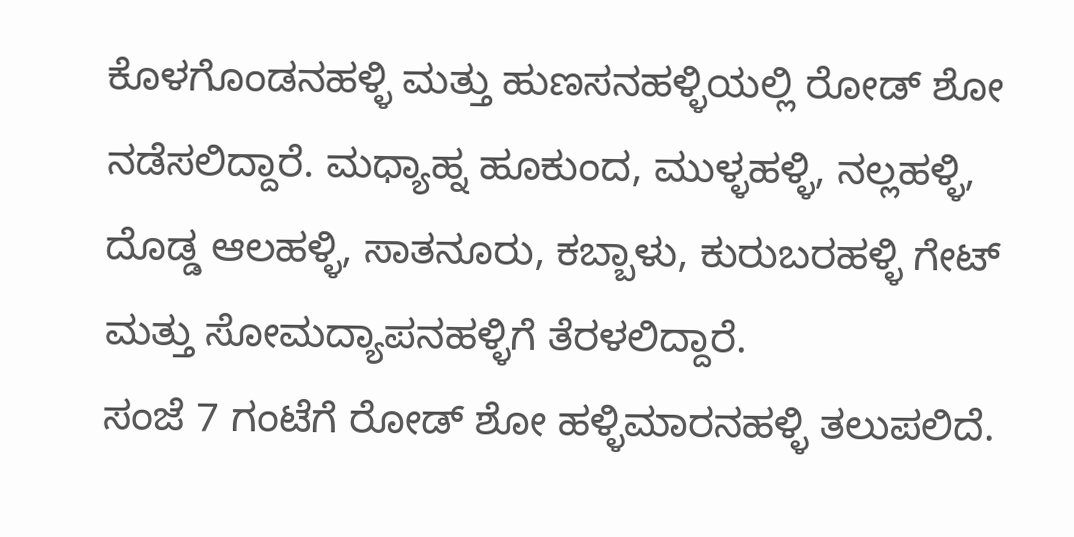ಕೊಳಗೊಂಡನಹಳ್ಳಿ ಮತ್ತು ಹುಣಸನಹಳ್ಳಿಯಲ್ಲಿ ರೋಡ್ ಶೋ ನಡೆಸಲಿದ್ದಾರೆ. ಮಧ್ಯಾಹ್ನ ಹೂಕುಂದ, ಮುಳ್ಳಹಳ್ಳಿ, ನಲ್ಲಹಳ್ಳಿ, ದೊಡ್ಡ ಆಲಹಳ್ಳಿ, ಸಾತನೂರು, ಕಬ್ಬಾಳು, ಕುರುಬರಹಳ್ಳಿ ಗೇಟ್ ಮತ್ತು ಸೋಮದ್ಯಾಪನಹಳ್ಳಿಗೆ ತೆರಳಲಿದ್ದಾರೆ.
ಸಂಜೆ 7 ಗಂಟೆಗೆ ರೋಡ್ ಶೋ ಹಳ್ಳಿಮಾರನಹಳ್ಳಿ ತಲುಪಲಿದೆ.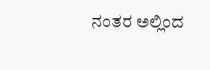ನಂತರ ಅಲ್ಲಿಂದ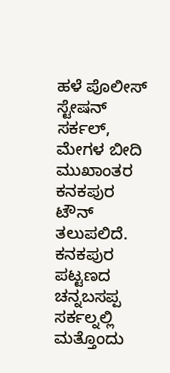ಹಳೆ ಪೊಲೀಸ್ ಸ್ಟೇಷನ್ ಸರ್ಕಲ್, ಮೇಗಳ ಬೀದಿ ಮುಖಾಂತರ ಕನಕಪುರ ಟೌನ್ ತಲುಪಲಿದೆ. ಕನಕಪುರ ಪಟ್ಟಣದ ಚನ್ನಬಸಪ್ಪ ಸರ್ಕಲ್ನಲ್ಲಿ ಮತ್ತೊಂದು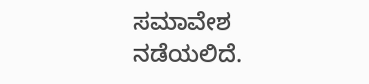ಸಮಾವೇಶ ನಡೆಯಲಿದೆ.